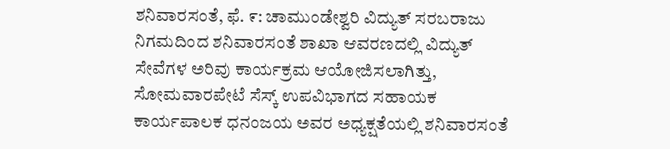ಶನಿವಾರಸಂತೆ, ಫೆ. ೯: ಚಾಮುಂಡೇಶ್ವರಿ ವಿದ್ಯುತ್ ಸರಬರಾಜು ನಿಗಮದಿಂದ ಶನಿವಾರಸಂತೆ ಶಾಖಾ ಆವರಣದಲ್ಲಿ ವಿದ್ಯುತ್ ಸೇವೆಗಳ ಅರಿವು ಕಾರ್ಯಕ್ರಮ ಆಯೋಜಿಸಲಾಗಿತ್ತು, ಸೋಮವಾರಪೇಟೆ ಸೆಸ್ಕ್ ಉಪವಿಭಾಗದ ಸಹಾಯಕ ಕಾರ್ಯಪಾಲಕ ಧನಂಜಯ ಅವರ ಅಧ್ಯಕ್ಷತೆಯಲ್ಲಿ ಶನಿವಾರಸಂತೆ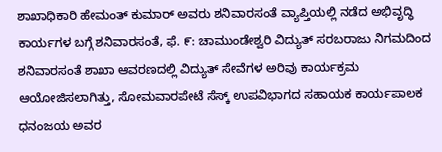ಶಾಖಾಧಿಕಾರಿ ಹೇಮಂತ್ ಕುಮಾರ್ ಅವರು ಶನಿವಾರಸಂತೆ ವ್ಯಾಪ್ತಿಯಲ್ಲಿ ನಡೆದ ಅಭಿವೃದ್ಧಿ ಕಾರ್ಯಗಳ ಬಗ್ಗೆ ಶನಿವಾರಸಂತೆ, ಫೆ. ೯: ಚಾಮುಂಡೇಶ್ವರಿ ವಿದ್ಯುತ್ ಸರಬರಾಜು ನಿಗಮದಿಂದ ಶನಿವಾರಸಂತೆ ಶಾಖಾ ಆವರಣದಲ್ಲಿ ವಿದ್ಯುತ್ ಸೇವೆಗಳ ಅರಿವು ಕಾರ್ಯಕ್ರಮ ಆಯೋಜಿಸಲಾಗಿತ್ತು, ಸೋಮವಾರಪೇಟೆ ಸೆಸ್ಕ್ ಉಪವಿಭಾಗದ ಸಹಾಯಕ ಕಾರ್ಯಪಾಲಕ ಧನಂಜಯ ಅವರ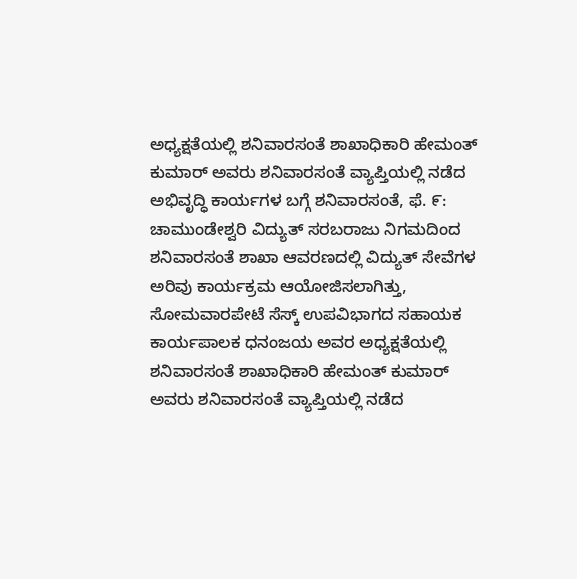ಅಧ್ಯಕ್ಷತೆಯಲ್ಲಿ ಶನಿವಾರಸಂತೆ ಶಾಖಾಧಿಕಾರಿ ಹೇಮಂತ್ ಕುಮಾರ್ ಅವರು ಶನಿವಾರಸಂತೆ ವ್ಯಾಪ್ತಿಯಲ್ಲಿ ನಡೆದ ಅಭಿವೃದ್ಧಿ ಕಾರ್ಯಗಳ ಬಗ್ಗೆ ಶನಿವಾರಸಂತೆ, ಫೆ. ೯: ಚಾಮುಂಡೇಶ್ವರಿ ವಿದ್ಯುತ್ ಸರಬರಾಜು ನಿಗಮದಿಂದ ಶನಿವಾರಸಂತೆ ಶಾಖಾ ಆವರಣದಲ್ಲಿ ವಿದ್ಯುತ್ ಸೇವೆಗಳ ಅರಿವು ಕಾರ್ಯಕ್ರಮ ಆಯೋಜಿಸಲಾಗಿತ್ತು, ಸೋಮವಾರಪೇಟೆ ಸೆಸ್ಕ್ ಉಪವಿಭಾಗದ ಸಹಾಯಕ ಕಾರ್ಯಪಾಲಕ ಧನಂಜಯ ಅವರ ಅಧ್ಯಕ್ಷತೆಯಲ್ಲಿ ಶನಿವಾರಸಂತೆ ಶಾಖಾಧಿಕಾರಿ ಹೇಮಂತ್ ಕುಮಾರ್ ಅವರು ಶನಿವಾರಸಂತೆ ವ್ಯಾಪ್ತಿಯಲ್ಲಿ ನಡೆದ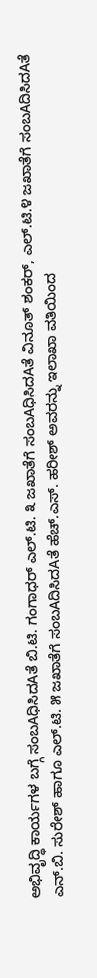ಅಭಿವೃದ್ಧಿ ಕಾರ್ಯಗಳ ಬಗ್ಗೆ ಸಂಬAಧಿಸಿದAತೆ ಬಿ.ಟಿ. ಗಂಗಾಧರ್ ಎಲ್.ಟಿ. ೩ ಜಖಾತೆಗೆ ಸಂಬAಧಿಸಿದAತೆ ವಿನೂತ್ ಶಂಕರ್, ಎಲ್.ಟಿ.೪ ಜಖಾತೆಗೆ ಸಂಬAದಿಸಿದAತೆ ಎನ್.ಬಿ. ಸುರೇಶ್ ಹಾಗೂ ಎಲ್.ಟಿ. ೫ ಜಖಾತೆಗೆ ಸಂಬAದಿಸಿದAತೆ ಹೆಚ್.ಎಸ್. ಹರೀಶ್ ಅವರನ್ನು ಇಲಾಖಾ ವತಿಯಿಂದ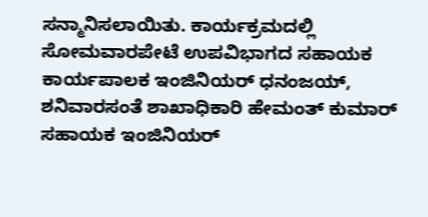ಸನ್ಮಾನಿಸಲಾಯಿತು. ಕಾರ್ಯಕ್ರಮದಲ್ಲಿ ಸೋಮವಾರಪೇಟೆ ಉಪವಿಭಾಗದ ಸಹಾಯಕ ಕಾರ್ಯಪಾಲಕ ಇಂಜಿನಿಯರ್ ಧನಂಜಯ್, ಶನಿವಾರಸಂತೆ ಶಾಖಾಧಿಕಾರಿ ಹೇಮಂತ್ ಕುಮಾರ್ ಸಹಾಯಕ ಇಂಜಿನಿಯರ್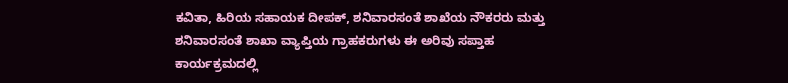ಕವಿತಾ, ಹಿರಿಯ ಸಹಾಯಕ ದೀಪಕ್, ಶನಿವಾರಸಂತೆ ಶಾಖೆಯ ನೌಕರರು ಮತ್ತು ಶನಿವಾರಸಂತೆ ಶಾಖಾ ವ್ಯಾಪ್ತಿಯ ಗ್ರಾಹಕರುಗಳು ಈ ಅರಿವು ಸಪ್ತಾಹ ಕಾರ್ಯಕ್ರಮದಲ್ಲಿ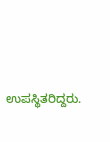ಉಪಸ್ಥಿತರಿದ್ದರು.